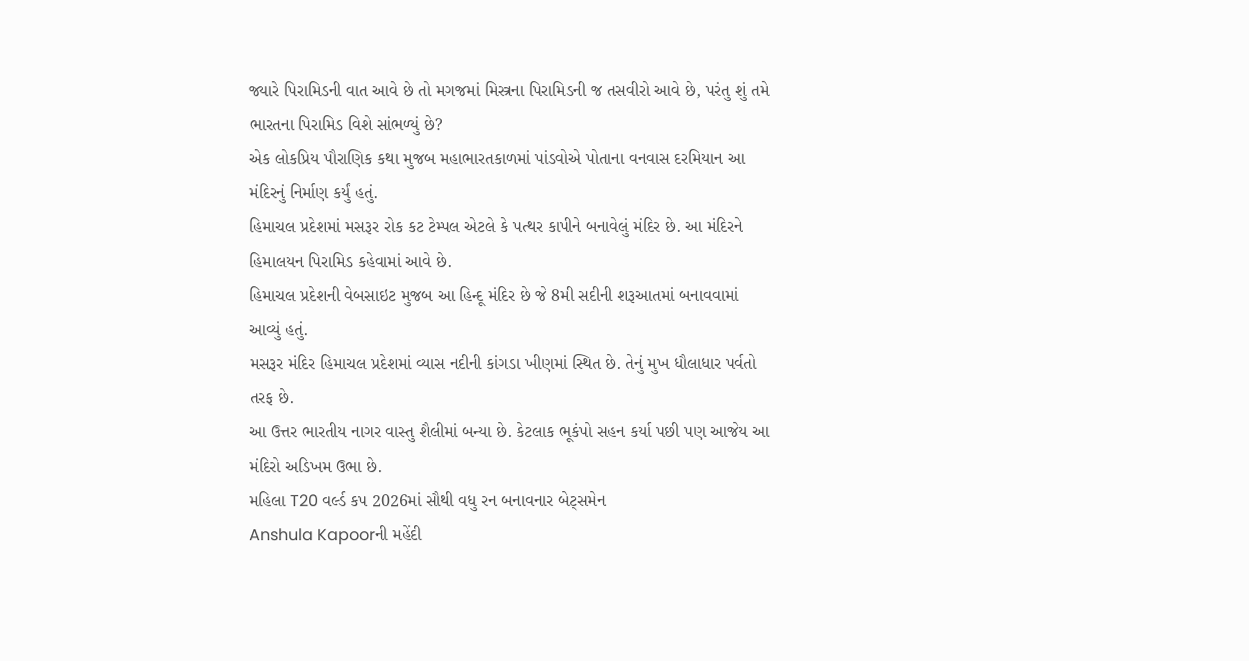જ્યારે પિરામિડની વાત આવે છે તો મગજમાં મિસ્ત્રના પિરામિડની જ તસવીરો આવે છે, પરંતુ શું તમે ભારતના પિરામિડ વિશે સાંભળ્યું છે?
એક લોકપ્રિય પૌરાણિક કથા મુજબ મહાભારતકાળમાં પાંડવોએ પોતાના વનવાસ દરમિયાન આ મંદિરનું નિર્માણ કર્યું હતું.
હિમાચલ પ્રદેશમાં મસરૂર રોક કટ ટેમ્પલ એટલે કે પત્થર કાપીને બનાવેલું મંદિર છે. આ મંદિરને હિમાલયન પિરામિડ કહેવામાં આવે છે.
હિમાચલ પ્રદેશની વેબસાઇટ મુજબ આ હિન્દૂ મંદિર છે જે 8મી સદીની શરૂઆતમાં બનાવવામાં આવ્યું હતું.
મસરૂર મંદિર હિમાચલ પ્રદેશમાં વ્યાસ નદીની કાંગડા ખીણમાં સ્થિત છે. તેનું મુખ ધૌલાધાર પર્વતો તરફ છે.
આ ઉત્તર ભારતીય નાગર વાસ્તુ શૈલીમાં બન્યા છે. કેટલાક ભૂકંપો સહન કર્યા પછી પણ આજેય આ મંદિરો અડિખમ ઉભા છે.
મહિલા T20 વર્લ્ડ કપ 2026માં સૌથી વધુ રન બનાવનાર બેટ્સમેન
Anshula Kapoorની મહેંદી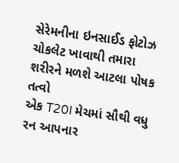સેરેમનીના ઇનસાઈડ ફોટોઝ
ચોકલેટ ખાવાથી તમારા શરીરને મળશે આટલા પોષક તત્વો
એક T20I મેચમાં સૌથી વધુ રન આપનાર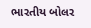ભારતીય બોલર